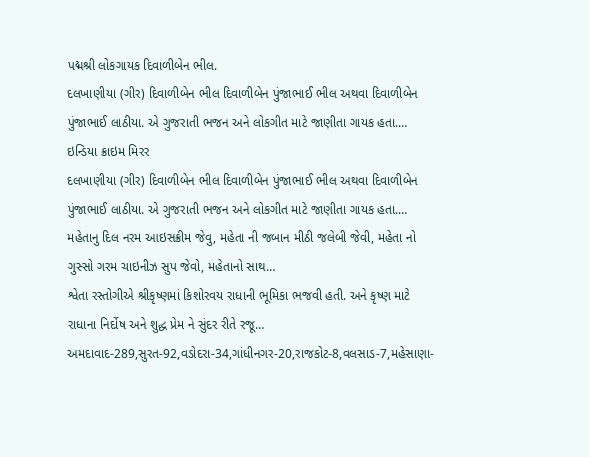પદ્મશ્રી લોકગાયક દિવાળીબેન ભીલ.
દલખાણીયા (ગીર) દિવાળીબેન ભીલ દિવાળીબેન પુંજાભાઈ ભીલ અથવા દિવાળીબેન પુંજાભાઈ લાઠીયા. એ ગુજરાતી ભજન અને લોકગીત માટે જાણીતા ગાયક હતા.…
ઇન્ડિયા ક્રાઇમ મિરર
દલખાણીયા (ગીર) દિવાળીબેન ભીલ દિવાળીબેન પુંજાભાઈ ભીલ અથવા દિવાળીબેન પુંજાભાઈ લાઠીયા. એ ગુજરાતી ભજન અને લોકગીત માટે જાણીતા ગાયક હતા.…
મહેતાનુ દિલ નરમ આઇસક્રીમ જેવુ, મહેતા ની જબાન મીઠી જલેબી જેવી, મહેતા નો ગુસ્સો ગરમ ચાઇનીઝ સુપ જેવો, મહેતાનો સાથ…
શ્વેતા રસ્તોગીએ શ્રીકૃષ્ણમાં કિશોરવય રાધાની ભૂમિકા ભજવી હતી. અને કૃષ્ણ માટે રાધાના નિર્દોષ અને શુદ્ધ પ્રેમ ને સુંદર રીતે રજૂ…
અમદાવાદ-289,સુરત-92,વડોદરા-34,ગાંધીનગર-20,રાજકોટ-8,વલસાડ-7,મહેસાણા-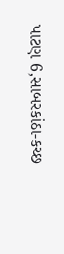પાટણ 6,સાબરકાંઠા-કચ્છ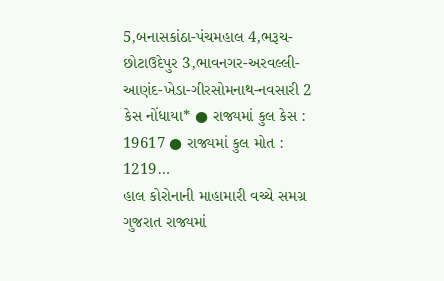5,બનાસકાંઠા-પંચમહાલ 4,ભરૂચ-છોટાઉદેપુર 3,ભાવનગર-અરવલ્લી-આણંદ-ખેડા-ગીરસોમનાથ-નવસારી 2 કેસ નોંધાયા* ● રાજ્યમાં કુલ કેસ : 19617 ● રાજ્યમાં કુલ મોત : 1219…
હાલ કોરોનાની માહામારી વચ્ચે સમગ્ર ગુજરાત રાજ્યમાં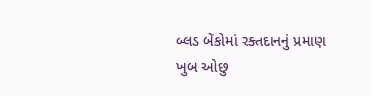બ્લડ બેંકોમાં રક્તદાનનું પ્રમાણ ખુબ ઓછુ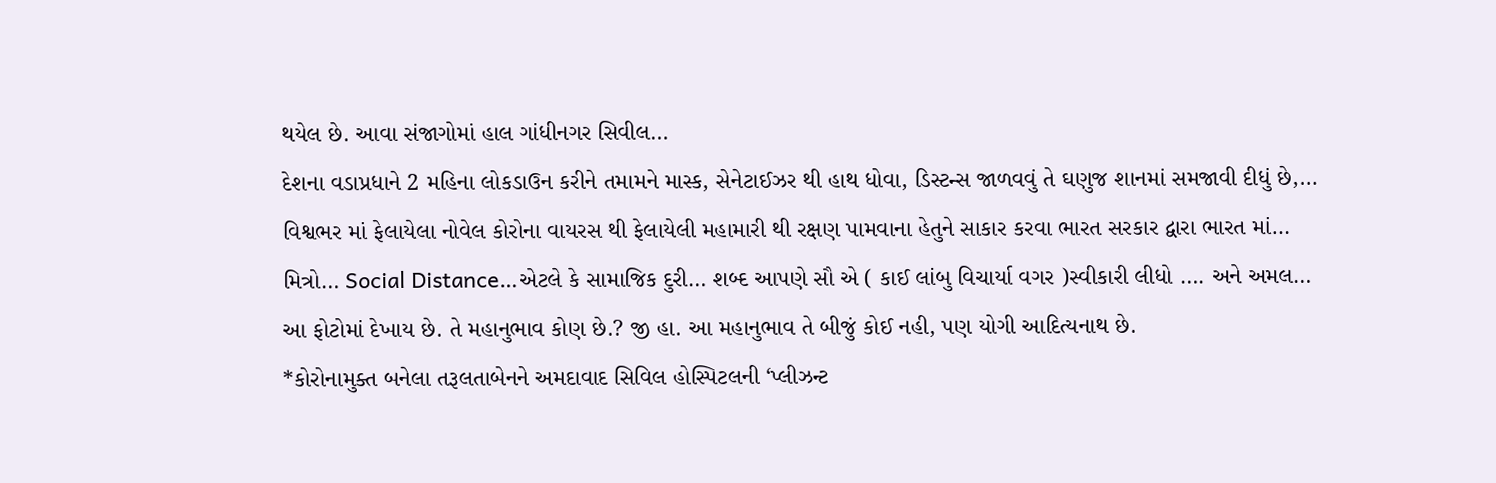થયેલ છે. આવા સંજાગોમાં હાલ ગાંધીનગર સિવીલ…
દેશના વડાપ્રધાને 2 મહિના લોકડાઉન કરીને તમામને માસ્ક, સેનેટાઈઝર થી હાથ ધોવા, ડિસ્ટન્સ જાળવવું તે ઘણુજ શાનમાં સમજાવી દીધું છે,…
વિશ્વભર માં ફેલાયેલા નોવેલ કોરોના વાયરસ થી ફેલાયેલી મહામારી થી રક્ષણ પામવાના હેતુને સાકાર કરવા ભારત સરકાર દ્વારા ભારત માં…
મિત્રો… Social Distance…એટલે કે સામાજિક દુરી… શબ્દ આપણે સૌ એ ( કાઈ લાંબુ વિચાર્યા વગર )સ્વીકારી લીધો …. અને અમલ…
આ ફોટોમાં દેખાય છે. તે મહાનુભાવ કોણ છે.? જી હા. આ મહાનુભાવ તે બીજું કોઈ નહી, પણ યોગી આદિત્યનાથ છે.
*કોરોનામુક્ત બનેલા તરૂલતાબેનને અમદાવાદ સિવિલ હોસ્પિટલની ‘પ્લીઝન્ટ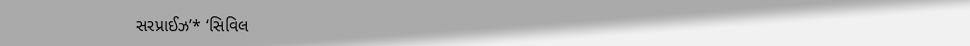સરપ્રાઈઝ’* ‘સિવિલ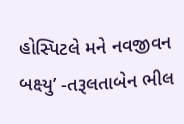હોસ્પિટલે મને નવજીવન બક્ષ્યુ’ -તરૂલતાબેન ભીલ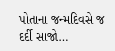પોતાના જન્મદિવસે જ દર્દી સાજો…